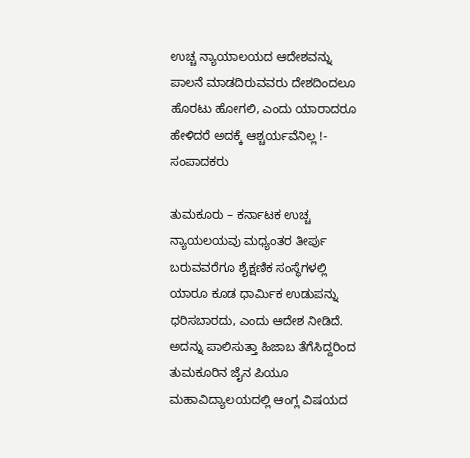ಉಚ್ಚ ನ್ಯಾಯಾಲಯದ ಆದೇಶವನ್ನು ಪಾಲನೆ ಮಾಡದಿರುವವರು ದೇಶದಿಂದಲೂ ಹೊರಟು ಹೋಗಲಿ, ಎಂದು ಯಾರಾದರೂ ಹೇಳಿದರೆ ಅದಕ್ಕೆ ಆಶ್ಚರ್ಯವೆನಿಲ್ಲ !- ಸಂಪಾದಕರು

ತುಮಕೂರು – ಕರ್ನಾಟಕ ಉಚ್ಚ ನ್ಯಾಯಲಯವು ಮಧ್ಯಂತರ ತೀರ್ಪು ಬರುವವರೆಗೂ ಶೈಕ್ಷಣಿಕ ಸಂಸ್ಥೆಗಳಲ್ಲಿ ಯಾರೂ ಕೂಡ ಧಾರ್ಮಿಕ ಉಡುಪನ್ನು ಧರಿಸಬಾರದು, ಎಂದು ಆದೇಶ ನೀಡಿದೆ. ಅದನ್ನು ಪಾಲಿಸುತ್ತಾ ಹಿಜಾಬ ತೆಗೆಸಿದ್ದರಿಂದ ತುಮಕೂರಿನ ಜೈನ ಪಿಯೂ ಮಹಾವಿದ್ಯಾಲಯದಲ್ಲಿ ಆಂಗ್ಲ ವಿಷಯದ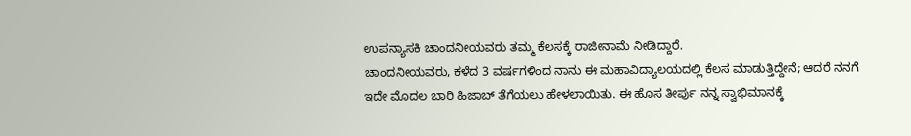ಉಪನ್ಯಾಸಕಿ ಚಾಂದನೀಯವರು ತಮ್ಮ ಕೆಲಸಕ್ಕೆ ರಾಜೀನಾಮೆ ನೀಡಿದ್ದಾರೆ.
ಚಾಂದನೀಯವರು, ಕಳೆದ 3 ವರ್ಷಗಳಿಂದ ನಾನು ಈ ಮಹಾವಿದ್ಯಾಲಯದಲ್ಲಿ ಕೆಲಸ ಮಾಡುತ್ತಿದ್ದೇನೆ; ಆದರೆ ನನಗೆ ಇದೇ ಮೊದಲ ಬಾರಿ ಹಿಜಾಬ್ ತೆಗೆಯಲು ಹೇಳಲಾಯಿತು. ಈ ಹೊಸ ತೀರ್ಪು ನನ್ನ ಸ್ವಾಭಿಮಾನಕ್ಕೆ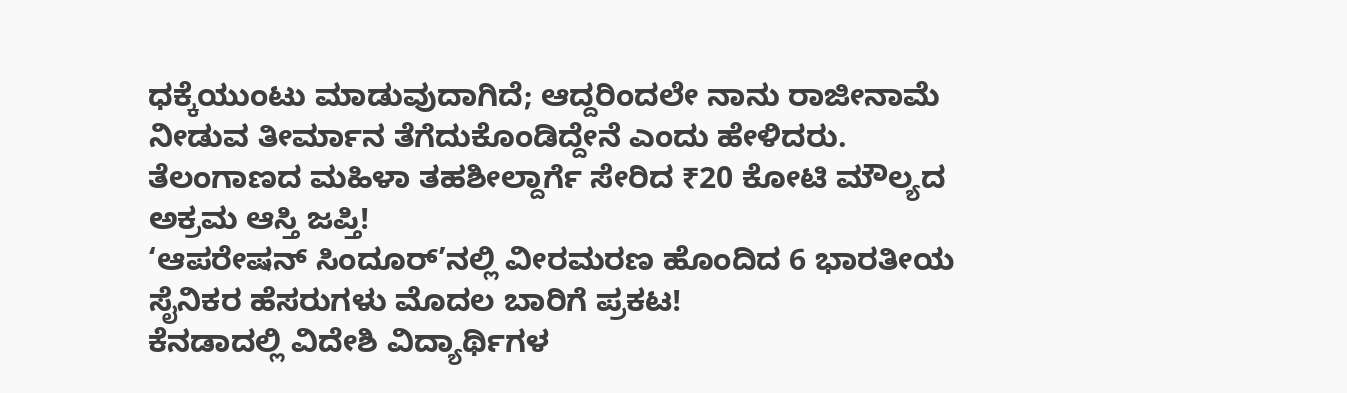ಧಕ್ಕೆಯುಂಟು ಮಾಡುವುದಾಗಿದೆ; ಆದ್ದರಿಂದಲೇ ನಾನು ರಾಜೀನಾಮೆ ನೀಡುವ ತೀರ್ಮಾನ ತೆಗೆದುಕೊಂಡಿದ್ದೇನೆ ಎಂದು ಹೇಳಿದರು.
ತೆಲಂಗಾಣದ ಮಹಿಳಾ ತಹಶೀಲ್ದಾರ್ಗೆ ಸೇರಿದ ₹20 ಕೋಟಿ ಮೌಲ್ಯದ ಅಕ್ರಮ ಆಸ್ತಿ ಜಪ್ತಿ!
‘ಆಪರೇಷನ್ ಸಿಂದೂರ್’ನಲ್ಲಿ ವೀರಮರಣ ಹೊಂದಿದ 6 ಭಾರತೀಯ ಸೈನಿಕರ ಹೆಸರುಗಳು ಮೊದಲ ಬಾರಿಗೆ ಪ್ರಕಟ!
ಕೆನಡಾದಲ್ಲಿ ವಿದೇಶಿ ವಿದ್ಯಾರ್ಥಿಗಳ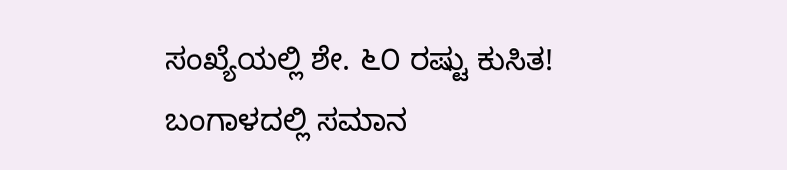ಸಂಖ್ಯೆಯಲ್ಲಿ ಶೇ. ೬೦ ರಷ್ಟು ಕುಸಿತ!
ಬಂಗಾಳದಲ್ಲಿ ಸಮಾನ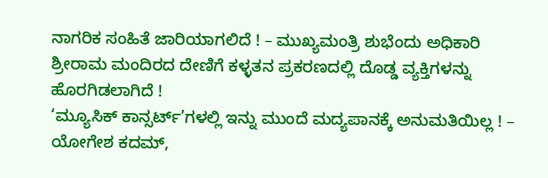ನಾಗರಿಕ ಸಂಹಿತೆ ಜಾರಿಯಾಗಲಿದೆ ! – ಮುಖ್ಯಮಂತ್ರಿ ಶುಭೆಂದು ಅಧಿಕಾರಿ
ಶ್ರೀರಾಮ ಮಂದಿರದ ದೇಣಿಗೆ ಕಳ್ಳತನ ಪ್ರಕರಣದಲ್ಲಿ ದೊಡ್ಡ ವ್ಯಕ್ತಿಗಳನ್ನು ಹೊರಗಿಡಲಾಗಿದೆ !
‘ಮ್ಯೂಸಿಕ್ ಕಾನ್ಸರ್ಟ್’ಗಳಲ್ಲಿ ಇನ್ನು ಮುಂದೆ ಮದ್ಯಪಾನಕ್ಕೆ ಅನುಮತಿಯಿಲ್ಲ ! – ಯೋಗೇಶ ಕದಮ್,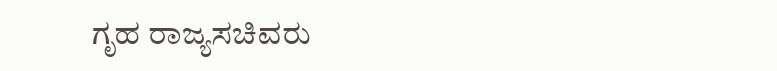ಗೃಹ ರಾಜ್ಯಸಚಿವರು